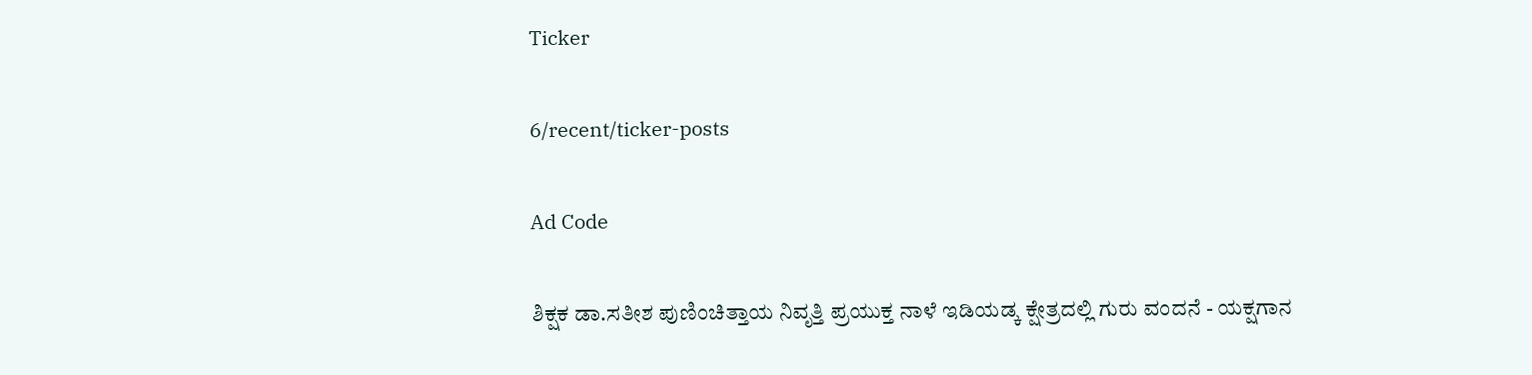Ticker

6/recent/ticker-posts

Ad Code

ಶಿಕ್ಷಕ ಡಾ.ಸತೀಶ ಪುಣಿಂಚಿತ್ತಾಯ ನಿವೃತ್ತಿ ಪ್ರಯುಕ್ತ ನಾಳೆ ಇಡಿಯಡ್ಕ ಕ್ಷೇತ್ರದಲ್ಲಿ ಗುರು ವಂದನೆ - ಯಕ್ಷಗಾನ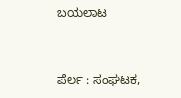ಬಯಲಾಟ


ಪೆರ್ಲ : ಸಂಘಟಕ,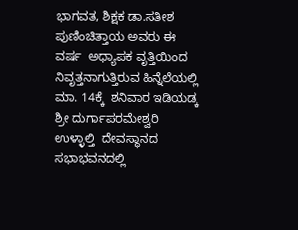ಭಾಗವತ, ಶಿಕ್ಷಕ ಡಾ.ಸತೀಶ ಪುಣಿಂಚಿತ್ತಾಯ ಅವರು ಈ ವರ್ಷ  ಅಧ್ಯಾಪಕ ವೃತ್ತಿಯಿಂದ ನಿವೃತ್ತನಾಗುತ್ತಿರುವ ಹಿನ್ನೆಲೆಯಲ್ಲಿ ಮಾ. 14ಕ್ಕೆ  ಶನಿವಾರ ಇಡಿಯಡ್ಕ ಶ್ರೀ ದುರ್ಗಾಪರಮೇಶ್ವರಿ ಉಳ್ಳಾಲ್ತಿ  ದೇವಸ್ಥಾನದ ಸಭಾಭವನದಲ್ಲಿ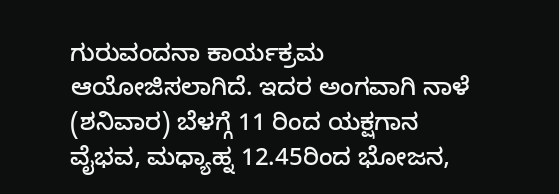ಗುರುವಂದನಾ ಕಾರ್ಯಕ್ರಮ ಆಯೋಜಿಸಲಾಗಿದೆ. ಇದರ ಅಂಗವಾಗಿ ನಾಳೆ  (ಶನಿವಾರ) ಬೆಳಗ್ಗೆ 11 ರಿಂದ ಯಕ್ಷಗಾನ ವೈಭವ, ಮಧ್ಯಾಹ್ನ 12.45ರಿಂದ ಭೋಜನ,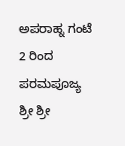ಅಪರಾಹ್ನ ಗಂಟೆ 2 ರಿಂದ ಪರಮಪೂಜ್ಯ ಶ್ರೀ ಶ್ರೀ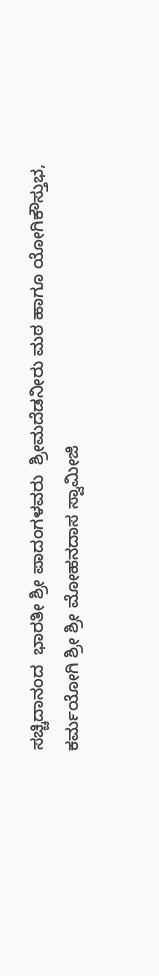ಸಚ್ಚಿದಾನಂದ  ಭಾರತೀ ಶ್ರೀ ಪಾದಂಗಳವರು  ಶ್ರೀಮದೆಡನೀರು ಮಠ ಹಾಗೂ ಯೋಗಿಕೌಸ್ತುಭ, ಕರ್ಮಯೋಗಿ ಶ್ರೀ ಶ್ರೀ ಮೋಹನದಾಸ ಸ್ವಾಮೀಜಿ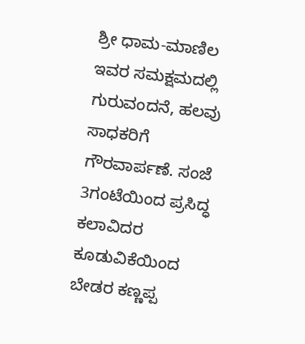ಶ್ರೀ ಧಾಮ-ಮಾಣಿಲ ಇವರ ಸಮಕ್ಷಮದಲ್ಲಿ ಗುರುವಂದನೆ, ಹಲವು ಸಾಧಕರಿಗೆ ಗೌರವಾರ್ಪಣೆ. ಸಂಜೆ 3ಗಂಟೆಯಿಂದ ಪ್ರಸಿದ್ಧ ಕಲಾವಿದರ ಕೂಡುವಿಕೆಯಿಂದ ಬೇಡರ ಕಣ್ಣಪ್ಪ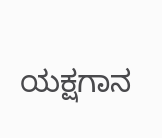ಯಕ್ಷಗಾನ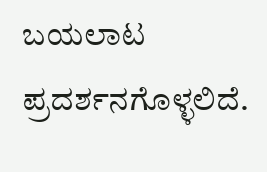ಬಯಲಾಟ ಪ್ರದರ್ಶನಗೊಳ್ಳಲಿದೆ.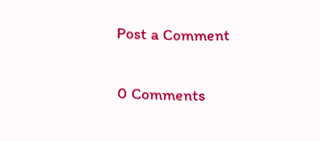Post a Comment

0 Comments